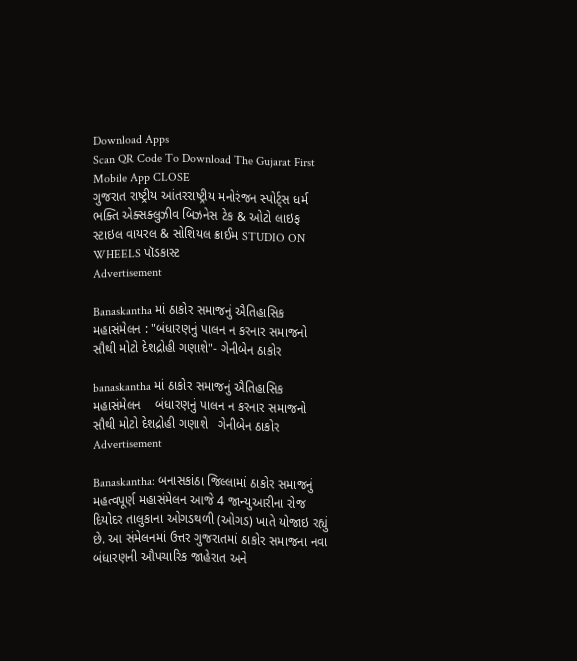Download Apps
Scan QR Code To Download The Gujarat First Mobile App CLOSE
ગુજરાત રાષ્ટ્રીય આંતરરાષ્ટ્રીય મનોરંજન સ્પોર્ટ્સ ધર્મ ભક્તિ એક્સક્લુઝીવ બિઝનેસ ટેક & ઓટો લાઇફ સ્ટાઇલ વાયરલ & સોશિયલ ક્રાઈમ STUDIO ON WHEELS પૉડકાસ્ટ
Advertisement

Banaskantha માં ઠાકોર સમાજનું ઐતિહાસિક મહાસંમેલન : "બંધારણનું પાલન ન કરનાર સમાજનો સૌથી મોટો દેશદ્રોહી ગણાશે"- ગેનીબેન ઠાકોર

banaskantha માં ઠાકોર સમાજનું ઐતિહાસિક મહાસંમેલન    બંધારણનું પાલન ન કરનાર સમાજનો સૌથી મોટો દેશદ્રોહી ગણાશે   ગેનીબેન ઠાકોર
Advertisement

Banaskantha: બનાસકાંઠા જિલ્લામાં ઠાકોર સમાજનું મહત્વપૂર્ણ મહાસંમેલન આજે 4 જાન્યુઆરીના રોજ દિયોદર તાલુકાના ઓગડથળી (ઓગડ) ખાતે યોજાઇ રહ્યું છે. આ સંમેલનમાં ઉત્તર ગુજરાતમાં ઠાકોર સમાજના નવા બંધારણની ઔપચારિક જાહેરાત અને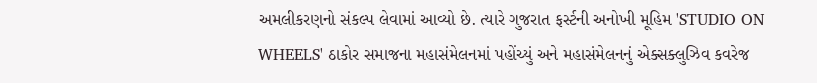અમલીકરણનો સંકલ્પ લેવામાં આવ્યો છે. ત્યારે ગુજરાત ફર્સ્ટની અનોખી મૂહિમ 'STUDIO ON WHEELS' ઠાકોર સમાજના મહાસંમેલનમાં પહોંચ્યું અને મહાસંમેલનનું એક્સક્લુઝિવ કવરેજ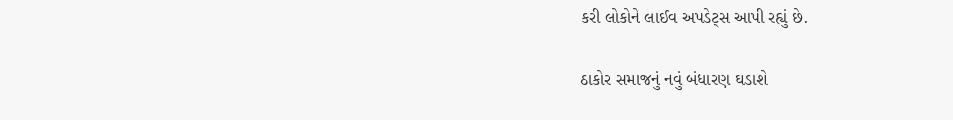કરી લોકોને લાઈવ અપડેટ્સ આપી રહ્યું છે.

ઠાકોર સમાજનું નવું બંધારણ ઘડાશે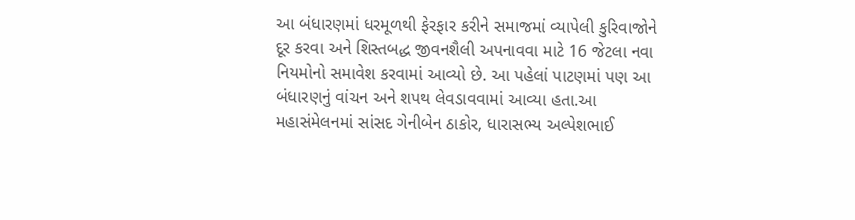આ બંધારણમાં ધરમૂળથી ફેરફાર કરીને સમાજમાં વ્યાપેલી કુરિવાજોને દૂર કરવા અને શિસ્તબદ્ધ જીવનશૈલી અપનાવવા માટે 16 જેટલા નવા નિયમોનો સમાવેશ કરવામાં આવ્યો છે. આ પહેલાં પાટણમાં પણ આ બંધારણનું વાંચન અને શપથ લેવડાવવામાં આવ્યા હતા.આ મહાસંમેલનમાં સાંસદ ગેનીબેન ઠાકોર, ધારાસભ્ય અલ્પેશભાઈ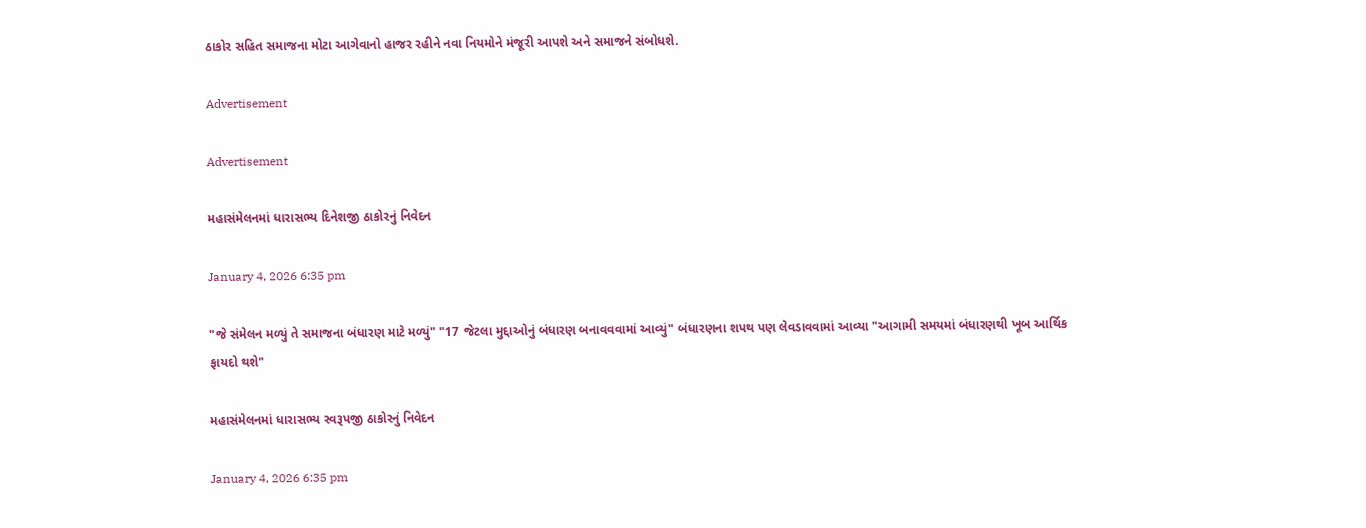ઠાકોર સહિત સમાજના મોટા આગેવાનો હાજર રહીને નવા નિયમોને મંજૂરી આપશે અને સમાજને સંબોધશે.

Advertisement

Advertisement

મહાસંમેલનમાં ધારાસભ્ય દિનેશજી ઠાકોરનું નિવેદન

January 4, 2026 6:35 pm

"જે સંમેલન મળ્યું તે સમાજના બંધારણ માટે મળ્યું" "17 જેટલા મુદ્દાઓનું બંધારણ બનાવવવામાં આવ્યું" બંધારણના શપથ પણ લેવડાવવામાં આવ્યા "આગામી સમયમાં બંધારણથી ખૂબ આર્થિક ફાયદો થશે"

મહાસંમેલનમાં ધારાસભ્ય સ્વરૂપજી ઠાકોરનું નિવેદન

January 4, 2026 6:35 pm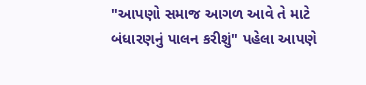"આપણો સમાજ આગળ આવે તે માટે બંધારણનું પાલન કરીશું" પહેલા આપણે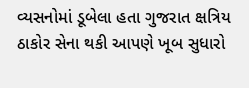વ્યસનોમાં ડૂબેલા હતા ગુજરાત ક્ષત્રિય ઠાકોર સેના થકી આપણે ખૂબ સુધારો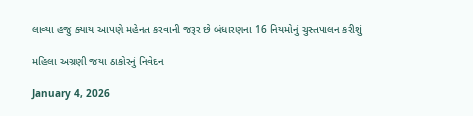લાવ્યા હજુ ક્યાય આપણે મહેનત કરવાની જરૂર છે બંધારણના 16 નિયમોનું ચુસ્તપાલન કરીશું

મહિલા અગ્રણી જયા ઠાકોરનું નિવેદન

January 4, 2026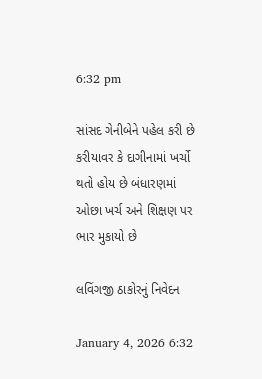6:32 pm

સાંસદ ગેનીબેને પહેલ કરી છે કરીયાવર કે દાગીનામાં ખર્ચો થતો હોય છે બંધારણમાં ઓછા ખર્ચ અને શિક્ષણ પર ભાર મુકાયો છે

લવિંગજી ઠાકોરનું નિવેદન

January 4, 2026 6:32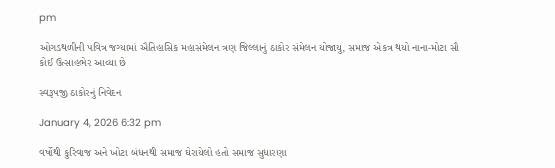pm

ઓગડથળીની પવિત્ર જગ્યામાં ઐતિહાસિક મહાસંમેલન ત્રણ જિલ્લાનું ઠાકોર સંમેલન યોજાયુ, સમાજ એકત્ર થયો નાના-મોટા સૌ કોઈ ઉત્સાહભેર આવ્યા છે

સ્વરૂપજી ઠાકોરનું નિવેદન

January 4, 2026 6:32 pm

વર્ષોથી કુરિવાજ અને ખોટા બંધનથી સમાજ ઘેરાયેલો હતો સમાજ સુધારણા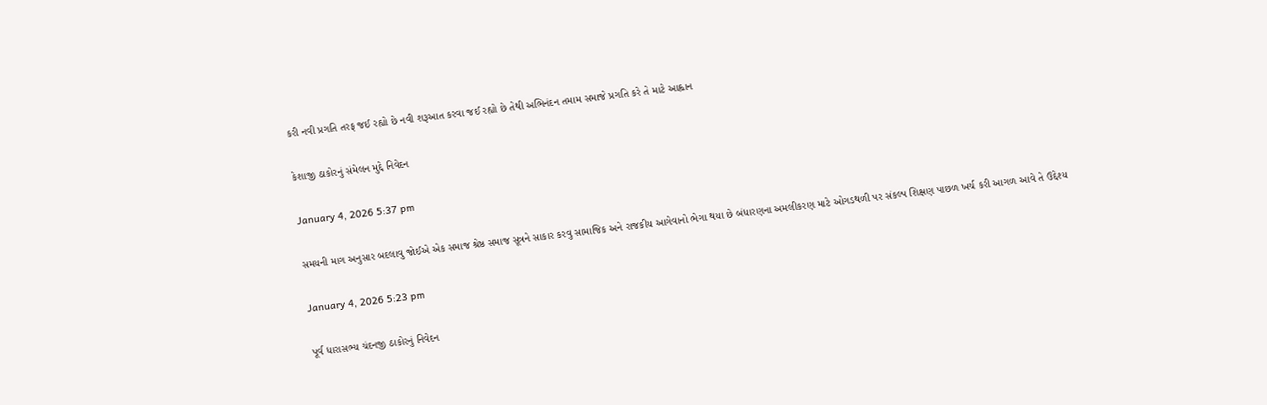કરી નવી પ્રગતિ તરફ જઈ રહ્યો છે નવી શરૂઆત કરવા જઈ રહ્યો છે તેથી અભિનંદન તમામ સમાજે પ્રગતિ કરે તે માટે આહ્વાન

કેશાજી ઠાકોરનું સંમેલન મુદ્દે નિવેદન

January 4, 2026 5:37 pm

સમયની માગ અનુસાર બદલાવુ જોઈએ એક સમાજ શ્રેષ્ઠ સમાજ સૂત્રને સાકાર કરવુ સામાજિક અને રાજકીય આગેવાનો ભેગા થયા છે બંધારણના અમલીકરણ માટે ઓગડથળી પર સંકલ્પ શિક્ષણ પાછળ ખર્ચ કરી આગળ આવે તે ઉદ્દેશ્ય

January 4, 2026 5:23 pm

પૂર્વ ધારાસભ્ય ચંદનજી ઠાકોરનું નિવેદન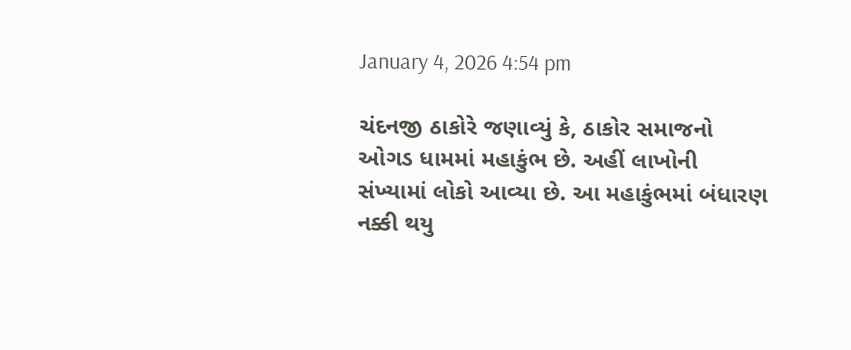January 4, 2026 4:54 pm

ચંદનજી ઠાકોરે જણાવ્યું કે, ઠાકોર સમાજનો ઓગડ ધામમાં મહાકુંભ છે. અહીં લાખોની સંખ્યામાં લોકો આવ્યા છે. આ મહાકુંભમાં બંધારણ નક્કી થયુ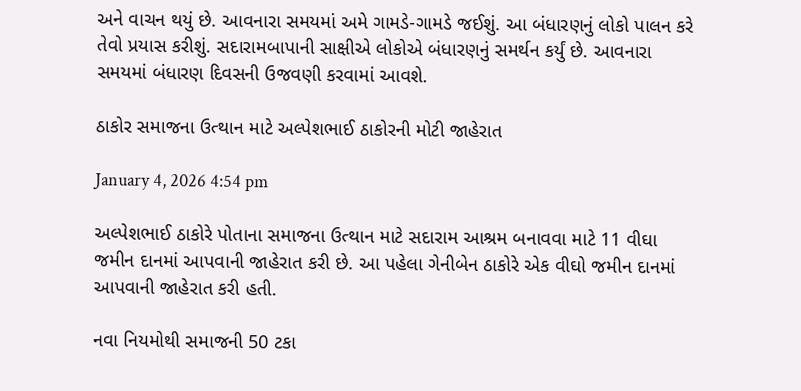અને વાચન થયું છે. આવનારા સમયમાં અમે ગામડે-ગામડે જઈશું. આ બંધારણનું લોકો પાલન કરે તેવો પ્રયાસ કરીશું. સદારામબાપાની સાક્ષીએ લોકોએ બંધારણનું સમર્થન કર્યું છે. આવનારા સમયમાં બંધારણ દિવસની ઉજવણી કરવામાં આવશે.

ઠાકોર સમાજના ઉત્થાન માટે અલ્પેશભાઈ ઠાકોરની મોટી જાહેરાત

January 4, 2026 4:54 pm

અલ્પેશભાઈ ઠાકોરે પોતાના સમાજના ઉત્થાન માટે સદારામ આશ્રમ બનાવવા માટે 11 વીઘા જમીન દાનમાં આપવાની જાહેરાત કરી છે. આ પહેલા ગેનીબેન ઠાકોરે એક વીઘો જમીન દાનમાં આપવાની જાહેરાત કરી હતી.

નવા નિયમોથી સમાજની 50 ટકા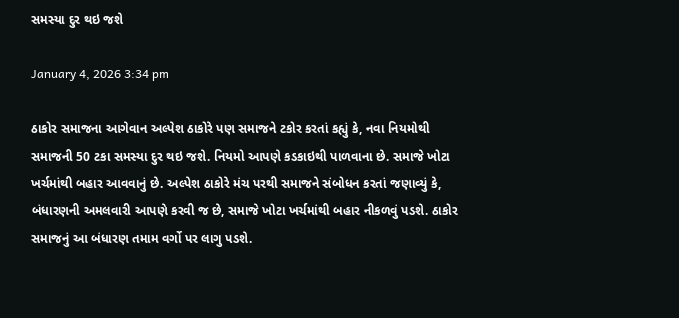સમસ્યા દુર થઇ જશે

January 4, 2026 3:34 pm

ઠાકોર સમાજના આગેવાન અલ્પેશ ઠાકોરે પણ સમાજને ટકોર કરતાં કહ્યું કે, નવા નિયમોથી સમાજની 50 ટકા સમસ્યા દુર થઇ જશે. નિયમો આપણે કડકાઇથી પાળવાના છે. સમાજે ખોટા ખર્ચમાંથી બહાર આવવાનું છે. અલ્પેશ ઠાકોરે મંચ પરથી સમાજને સંબોધન કરતાં જણાવ્યું કે, બંધારણની અમલવારી આપણે કરવી જ છે, સમાજે ખોટા ખર્ચમાંથી બહાર નીકળવું પડશે. ઠાકોર સમાજનું આ બંધારણ તમામ વર્ગો પર લાગુ પડશે.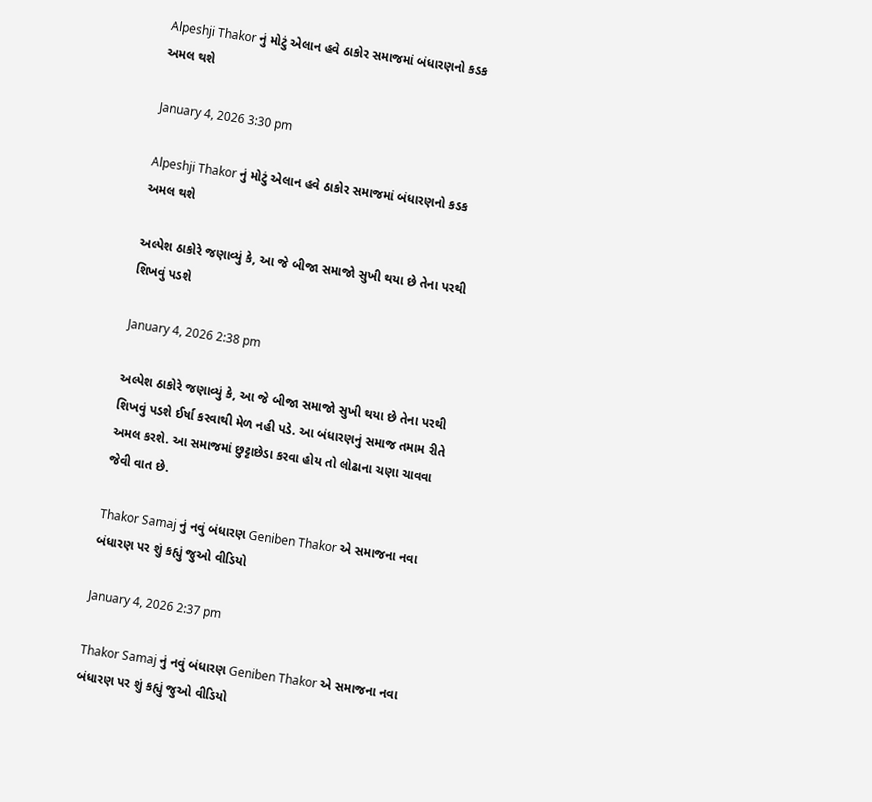Alpeshji Thakor નું મોટું એલાન હવે ઠાકોર સમાજમાં બંધારણનો કડક અમલ થશે

January 4, 2026 3:30 pm

Alpeshji Thakor નું મોટું એલાન હવે ઠાકોર સમાજમાં બંધારણનો કડક અમલ થશે

અલ્પેશ ઠાકોરે જણાવ્યું કે, આ જે બીજા સમાજો સુખી થયા છે તેના પરથી શિખવું પડશે

January 4, 2026 2:38 pm

અલ્પેશ ઠાકોરે જણાવ્યું કે, આ જે બીજા સમાજો સુખી થયા છે તેના પરથી શિખવું પડશે ઈર્ષા કરવાથી મેળ નહી પડે. આ બંધારણનું સમાજ તમામ રીતે અમલ કરશે. આ સમાજમાં છુટ્ટાછેડા કરવા હોય તો લોઢાના ચણા ચાવવા જેવી વાત છે.

Thakor Samaj નું નવું બંધારણ Geniben Thakor એ સમાજના નવા બંધારણ પર શું કહ્યું જુઓ વીડિયો

January 4, 2026 2:37 pm

Thakor Samaj નું નવું બંધારણ Geniben Thakor એ સમાજના નવા બંધારણ પર શું કહ્યું જુઓ વીડિયો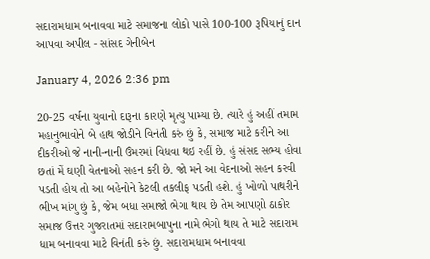સદારામધામ બનાવવા માટે સમાજના લોકો પાસે 100-100 રૂપિયાનું દાન આપવા અપીલ - સાંસદ ગેનીબેન

January 4, 2026 2:36 pm

20-25 વર્ષના યુવાનો દારૂના કારણે મૃત્યુ પામ્યા છે. ત્યારે હું અહીં તમામ મહાનુભાવોને બે હાથ જોડીને વિનંતી કરું છું કે, સમાજ માટે કરીને આ દીકરીઓ જે નાની-નાની ઉંમરમાં વિધવા થઇ રહીં છે. હું સંસદ સભ્ય હોવા છતાં મેં ઘણી વેતનાઓ સહન કરી છે. જો મને આ વેદનાઓ સહન કરવી પડતી હોય તો આ બહેનોને કેટલી તકલીફ પડતી હશે. હું ખોળો પાથરીને ભીખ માંગુ છું કે, જેમ બધા સમાજો ભેગા થાય છે તેમ આપણો ઠાકોર સમાજ ઉત્તર ગુજરાતમાં સદારામબાપુના નામે ભેગો થાય તે માટે સદારામ ધામ બનાવવા માટે વિનંતી કરું છું. સદારામધામ બનાવવા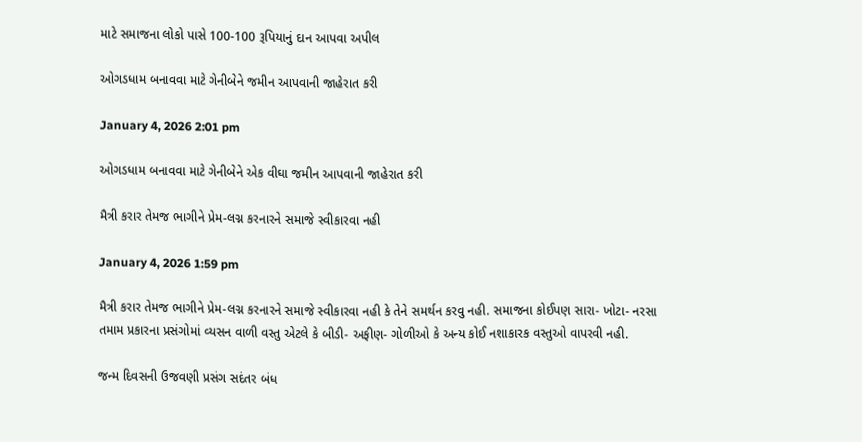માટે સમાજના લોકો પાસે 100-100 રૂપિયાનું દાન આપવા અપીલ

ઓગડધામ બનાવવા માટે ગેનીબેને જમીન આપવાની જાહેરાત કરી

January 4, 2026 2:01 pm

ઓગડધામ બનાવવા માટે ગેનીબેને એક વીઘા જમીન આપવાની જાહેરાત કરી

મૈત્રી કરાર તેમજ ભાગીને પ્રેમ-લગ્ન કરનારને સમાજે સ્વીકારવા નહી

January 4, 2026 1:59 pm

મૈત્રી કરાર તેમજ ભાગીને પ્રેમ-લગ્ન કરનારને સમાજે સ્વીકારવા નહી કે તેને સમર્થન કરવુ નહી. સમાજના કોઈપણ સારા- ખોટા- નરસા તમામ પ્રકારના પ્રસંગોમાં વ્યસન વાળી વસ્તુ એટલે કે બીડી- અફીણ- ગોળીઓ કે અન્ય કોઈ નશાકારક વસ્તુઓ વાપરવી નહી.

જન્મ દિવસની ઉજવણી પ્રસંગ સદંતર બંધ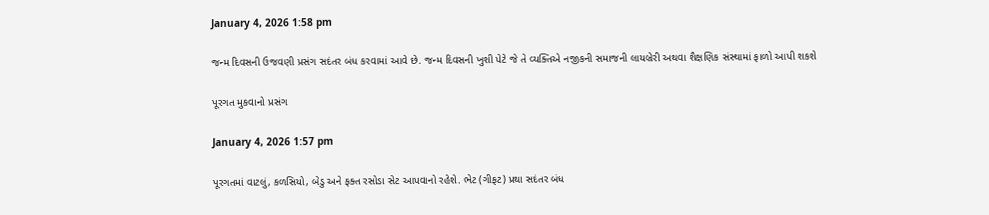January 4, 2026 1:58 pm

જન્મ દિવસની ઉજવણી પ્રસંગ સદંતર બંધ કરવામાં આવે છે. જન્મ દિવસની ખુશી પેટે જે તે વ્યક્તિએ નજીકની સમાજની લાયબ્રેરી અથવા શૈક્ષણિક સંસ્થામાં ફાળો આપી શકશે

પૂરગત મુકવાનો પ્રસંગ

January 4, 2026 1:57 pm

પૂરગતમાં વાટલું, કળસિયો, બેડુ અને ફક્ત રસોડા સેટ આપવાનો રહેશે. ભેટ (ગીફટ) પ્રથા સદંતર બંધ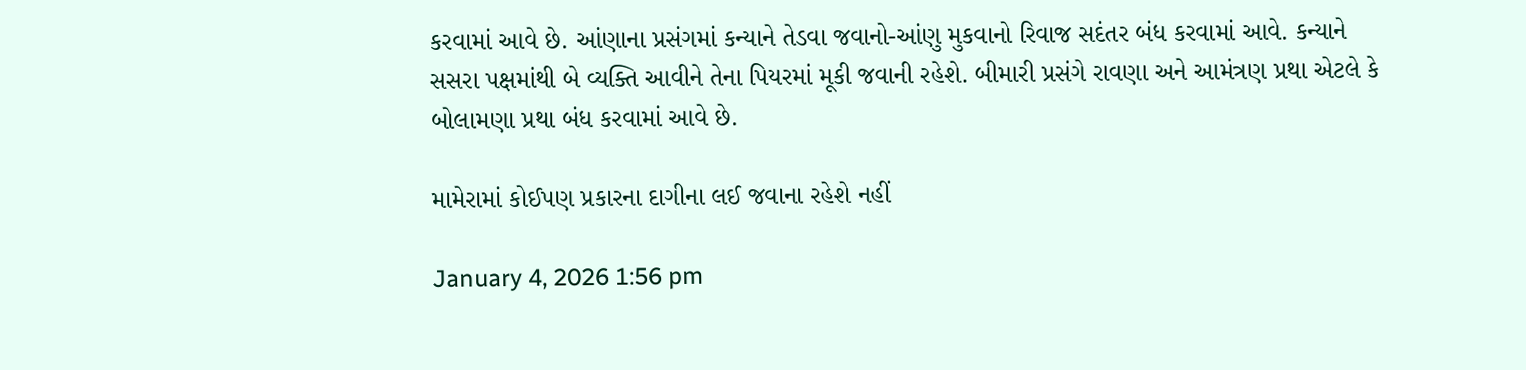કરવામાં આવે છે. આંણાના પ્રસંગમાં કન્યાને તેડવા જવાનો-આંણુ મુકવાનો રિવાજ સદંતર બંધ કરવામાં આવે. કન્યાને સસરા પક્ષમાંથી બે વ્યક્તિ આવીને તેના પિયરમાં મૂકી જવાની રહેશે. બીમારી પ્રસંગે રાવણા અને આમંત્રણ પ્રથા એટલે કે બોલામણા પ્રથા બંધ કરવામાં આવે છે.

મામેરામાં કોઈપણ પ્રકારના દાગીના લઈ જવાના રહેશે નહીં

January 4, 2026 1:56 pm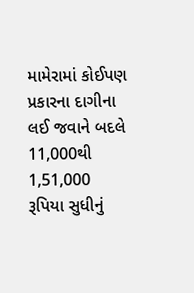મામેરામાં કોઈપણ પ્રકારના દાગીના લઈ જવાને બદલે 11,000થી 1,51,000 રૂપિયા સુધીનું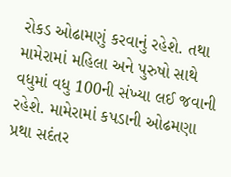રોકડ ઓઢામણું કરવાનું રહેશે. તથા મામેરામાં મહિલા અને પુરુષો સાથે વધુમાં વધુ 100ની સંખ્યા લઈ જવાની રહેશે. મામેરામાં કપડાની ઓઢમણા પ્રથા સદંતર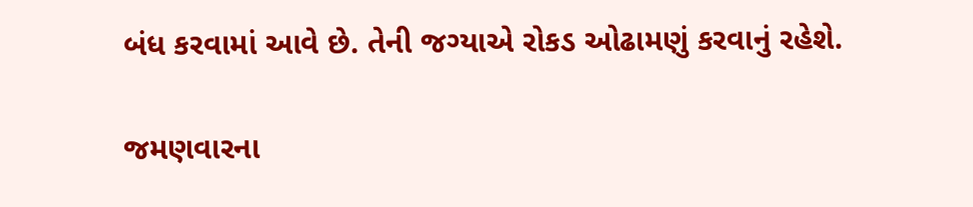બંધ કરવામાં આવે છે. તેની જગ્યાએ રોકડ ઓઢામણું કરવાનું રહેશે.

જમણવારના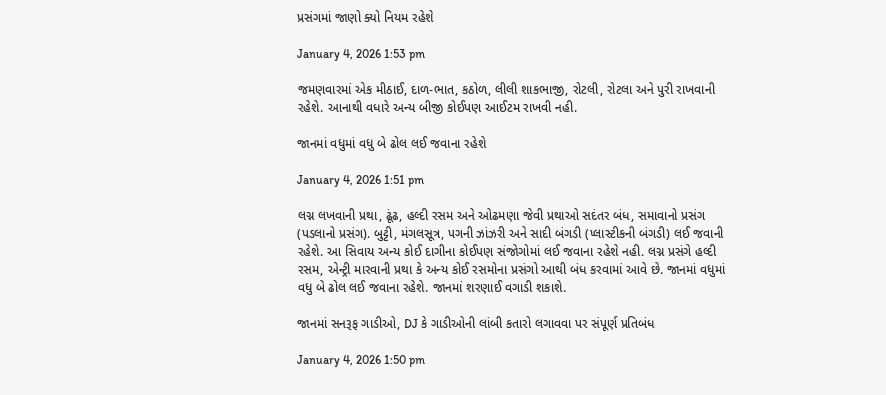પ્રસંગમાં જાણો ક્યો નિયમ રહેશે

January 4, 2026 1:53 pm

જમણવારમાં એક મીઠાઈ, દાળ-ભાત, કઠોળ, લીલી શાકભાજી, રોટલી, રોટલા અને પુરી રાખવાની રહેશે. આનાથી વધારે અન્ય બીજી કોઈપણ આઈટમ રાખવી નહી.

જાનમાં વધુમાં વધુ બે ઢોલ લઈ જવાના રહેશે

January 4, 2026 1:51 pm

લગ્ન લખવાની પ્રથા, ઢૂંઢ, હલ્દી રસમ અને ઓઢમણા જેવી પ્રથાઓ સદંતર બંધ, સમાવાનો પ્રસંગ (પડલાનો પ્રસંગ). બુટ્ટી, મંગલસૂત્ર, પગની ઝાંઝરી અને સાદી બંગડી (પ્લાસ્ટીકની બંગડી) લઈ જવાની રહેશે. આ સિવાય અન્ય કોઈ દાગીના કોઈપણ સંજોગોમાં લઈ જવાના રહેશે નહી. લગ્ન પ્રસંગે હલ્દી રસમ, એન્ટ્રી મારવાની પ્રથા કે અન્ય કોઈ રસમોના પ્રસંગો આથી બંધ કરવામાં આવે છે. જાનમાં વધુમાં વધુ બે ઢોલ લઈ જવાના રહેશે. જાનમાં શરણાઈ વગાડી શકાશે.

જાનમાં સનરૂફ ગાડીઓ, DJ કે ગાડીઓની લાંબી કતારો લગાવવા પર સંપૂર્ણ પ્રતિબંધ

January 4, 2026 1:50 pm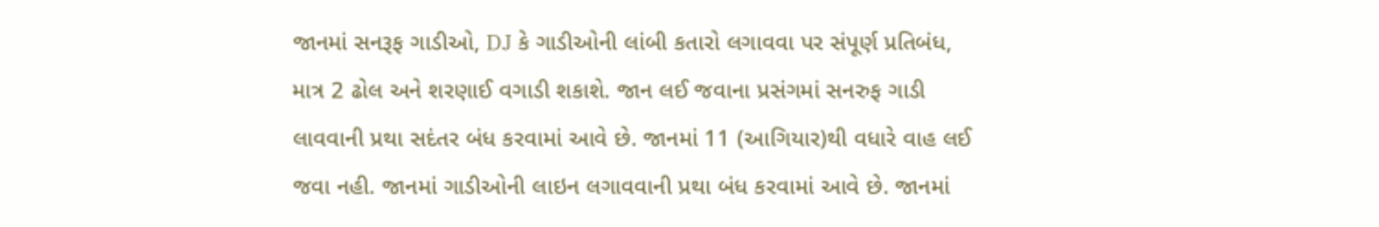જાનમાં સનરૂફ ગાડીઓ, DJ કે ગાડીઓની લાંબી કતારો લગાવવા પર સંપૂર્ણ પ્રતિબંધ, માત્ર 2 ઢોલ અને શરણાઈ વગાડી શકાશે. જાન લઈ જવાના પ્રસંગમાં સનરુફ ગાડી લાવવાની પ્રથા સદંતર બંધ કરવામાં આવે છે. જાનમાં 11 (આગિયાર)થી વધારે વાહ લઈ જવા નહી. જાનમાં ગાડીઓની લાઇન લગાવવાની પ્રથા બંધ કરવામાં આવે છે. જાનમાં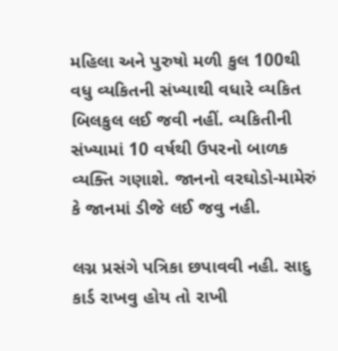મહિલા અને પુરુષો મળી કુલ 100થી વધુ વ્યકિતની સંખ્યાથી વધારે વ્યકિત બિલકુલ લઈ જવી નહીં. વ્યકિતીની સંખ્યામાં 10 વર્ષથી ઉપરનો બાળક વ્યક્તિ ગણાશે. જાનનો વરઘોડો-મામેરું કે જાનમાં ડીજે લઈ જવુ નહી.

લગ્ન પ્રસંગે પત્રિકા છપાવવી નહી. સાદુ કાર્ડ રાખવુ હોય તો રાખી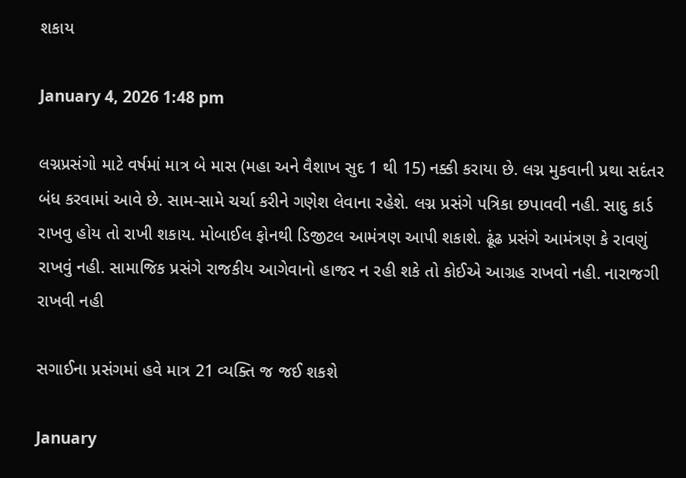શકાય

January 4, 2026 1:48 pm

લગ્નપ્રસંગો માટે વર્ષમાં માત્ર બે માસ (મહા અને વૈશાખ સુદ 1 થી 15) નક્કી કરાયા છે. લગ્ન મુકવાની પ્રથા સદંતર બંધ કરવામાં આવે છે. સામ-સામે ચર્ચા કરીને ગણેશ લેવાના રહેશે. લગ્ન પ્રસંગે પત્રિકા છપાવવી નહી. સાદુ કાર્ડ રાખવુ હોય તો રાખી શકાય. મોબાઈલ ફોનથી ડિજીટલ આમંત્રણ આપી શકાશે. ઢૂંઢ પ્રસંગે આમંત્રણ કે રાવણું રાખવું નહી. સામાજિક પ્રસંગે રાજકીય આગેવાનો હાજર ન રહી શકે તો કોઈએ આગ્રહ રાખવો નહી. નારાજગી રાખવી નહી

સગાઈના પ્રસંગમાં હવે માત્ર 21 વ્યક્તિ જ જઈ શકશે

January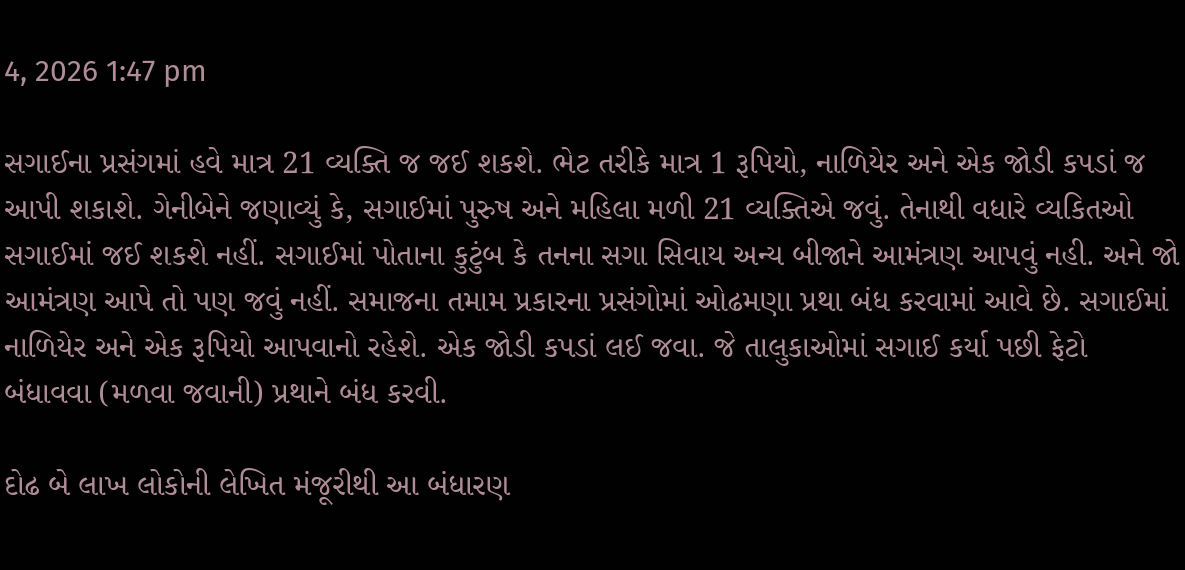4, 2026 1:47 pm

સગાઈના પ્રસંગમાં હવે માત્ર 21 વ્યક્તિ જ જઈ શકશે. ભેટ તરીકે માત્ર 1 રૂપિયો, નાળિયેર અને એક જોડી કપડાં જ આપી શકાશે. ગેનીબેને જણાવ્યું કે, સગાઈમાં પુરુષ અને મહિલા મળી 21 વ્યક્તિએ જવું. તેનાથી વધારે વ્યકિતઓ સગાઈમાં જઈ શકશે નહીં. સગાઈમાં પોતાના કુટુંબ કે તનના સગા સિવાય અન્ય બીજાને આમંત્રણ આપવું નહી. અને જો આમંત્રણ આપે તો પણ જવું નહીં. સમાજના તમામ પ્રકારના પ્રસંગોમાં ઓઢમણા પ્રથા બંધ કરવામાં આવે છે. સગાઈમાં નાળિયેર અને એક રૂપિયો આપવાનો રહેશે. એક જોડી કપડાં લઈ જવા. જે તાલુકાઓમાં સગાઈ કર્યા પછી ફેટો બંધાવવા (મળવા જવાની) પ્રથાને બંધ કરવી.

દોઢ બે લાખ લોકોની લેખિત મંજૂરીથી આ બંધારણ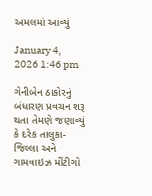અમલમાં આવ્યું

January 4, 2026 1:46 pm

ગેનીબેન ઠાકોરનું બંધારણ પ્રવચન શરૂ થતા તેમણે જણાવ્યું કે દરેક તાલુકા-જિલ્લા અને ગામવાઇઝ મીંટીગો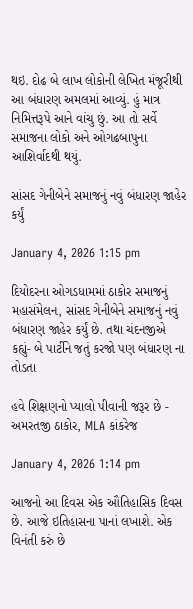થઇ. દોઢ બે લાખ લોકોની લેખિત મંજૂરીથી આ બંધારણ અમલમાં આવ્યું. હું માત્ર નિમિત્તરૂપે આને વાંચુ છું. આ તો સર્વે સમાજના લોકો અને ઓગઢબાપુના આશિર્વાદથી થયું.

સાંસદ ગેનીબેને સમાજનું નવું બંધારણ જાહેર કર્યું

January 4, 2026 1:15 pm

દિયોદરના ઓગડધામમાં ઠાકોર સમાજનું મહાસંમેલન, સાંસદ ગેનીબેને સમાજનું નવું બંધારણ જાહેર કર્યું છે. તથા ચંદનજીએ કહ્યું- બે પાર્ટીને જતું કરજો પણ બંધારણ ના તોડતા

હવે શિક્ષણનો પ્યાલો પીવાની જરૂર છે - અમરતજી ઠાકોર, MLA કાંકરેજ

January 4, 2026 1:14 pm

આજનો આ દિવસ એક ઔતિહાસિક દિવસ છે. આજે ઇતિહાસના પાનાં લખાશે. એક વિનંતી કરું છે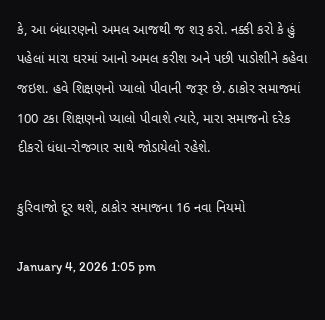કે, આ બંધારણનો અમલ આજથી જ શરૂ કરો. નક્કી કરો કે હું પહેલાં મારા ઘરમાં આનો અમલ કરીશ અને પછી પાડોશીને કહેવા જઇશ. હવે શિક્ષણનો પ્યાલો પીવાની જરૂર છે. ઠાકોર સમાજમાં 100 ટકા શિક્ષણનો પ્યાલો પીવાશે ત્યારે, મારા સમાજનો દરેક દીકરો ધંધા-રોજગાર સાથે જોડાયેલો રહેશે.

કુરિવાજો દૂર થશે, ઠાકોર સમાજના 16 નવા નિયમો

January 4, 2026 1:05 pm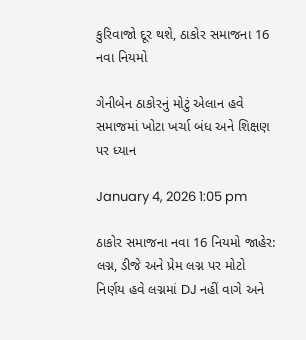કુરિવાજો દૂર થશે, ઠાકોર સમાજના 16 નવા નિયમો

ગેનીબેન ઠાકોરનું મોટું એલાન હવે સમાજમાં ખોટા ખર્ચા બંધ અને શિક્ષણ પર ધ્યાન

January 4, 2026 1:05 pm

ઠાકોર સમાજના નવા 16 નિયમો જાહેર: લગ્ન, ડીજે અને પ્રેમ લગ્ન પર મોટો નિર્ણય હવે લગ્નમાં DJ નહીં વાગે અને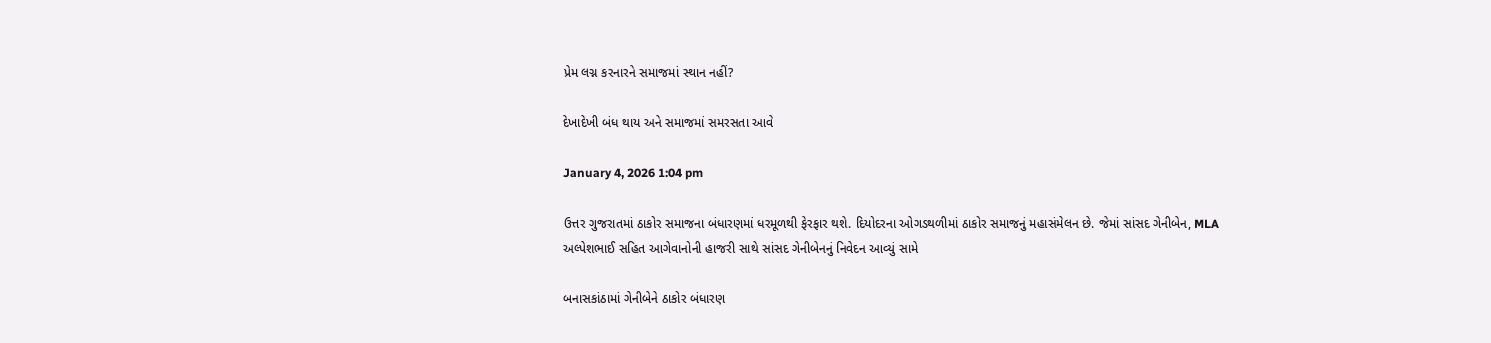પ્રેમ લગ્ન કરનારને સમાજમાં સ્થાન નહીં?

દેખાદેખી બંધ થાય અને સમાજમાં સમરસતા આવે

January 4, 2026 1:04 pm

ઉત્તર ગુજરાતમાં ઠાકોર સમાજના બંધારણમાં ધરમૂળથી ફેરફાર થશે. દિયોદરના ઓગડથળીમાં ઠાકોર સમાજનું મહાસંમેલન છે. જેમાં સાંસદ ગેનીબેન, MLA અલ્પેશભાઈ સહિત આગેવાનોની હાજરી સાથે સાંસદ ગેનીબેનનું નિવેદન આવ્યું સામે

બનાસકાંઠામાં ગેનીબેને ઠાકોર બંધારણ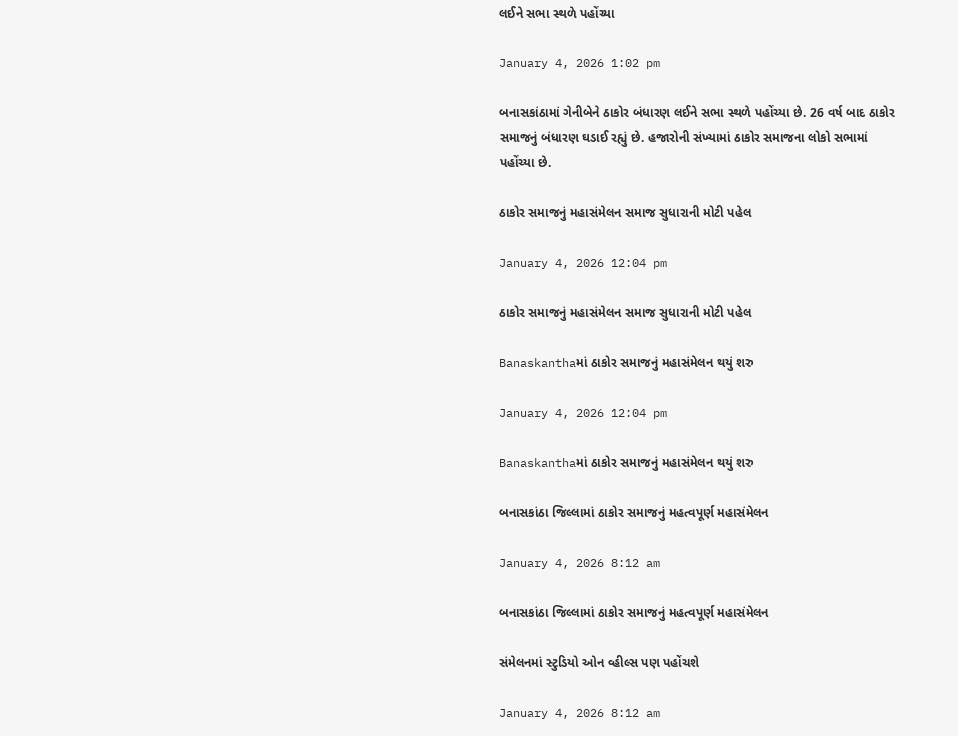લઈને સભા સ્થળે પહોંચ્યા

January 4, 2026 1:02 pm

બનાસકાંઠામાં ગેનીબેને ઠાકોર બંધારણ લઈને સભા સ્થળે પહોંચ્યા છે. 26 વર્ષ બાદ ઠાકોર સમાજનું બંધારણ ઘડાઈ રહ્યું છે. હજારોની સંખ્યામાં ઠાકોર સમાજના લોકો સભામાં પહોંચ્યા છે.

ઠાકોર સમાજનું મહાસંમેલન સમાજ સુધારાની મોટી પહેલ

January 4, 2026 12:04 pm

ઠાકોર સમાજનું મહાસંમેલન સમાજ સુધારાની મોટી પહેલ

Banaskanthaમાં ઠાકોર સમાજનું મહાસંમેલન થયું શરુ

January 4, 2026 12:04 pm

Banaskanthaમાં ઠાકોર સમાજનું મહાસંમેલન થયું શરુ

બનાસકાંઠા જિલ્લામાં ઠાકોર સમાજનું મહત્વપૂર્ણ મહાસંમેલન

January 4, 2026 8:12 am

બનાસકાંઠા જિલ્લામાં ઠાકોર સમાજનું મહત્વપૂર્ણ મહાસંમેલન

સંમેલનમાં સ્ટુડિયો ઓન વ્હીલ્સ પણ પહોંચશે

January 4, 2026 8:12 am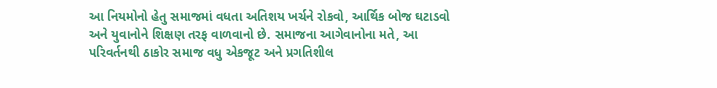આ નિયમોનો હેતુ સમાજમાં વધતા અતિશય ખર્ચને રોકવો, આર્થિક બોજ ઘટાડવો અને યુવાનોને શિક્ષણ તરફ વાળવાનો છે. સમાજના આગેવાનોના મતે, આ પરિવર્તનથી ઠાકોર સમાજ વધુ એકજૂટ અને પ્રગતિશીલ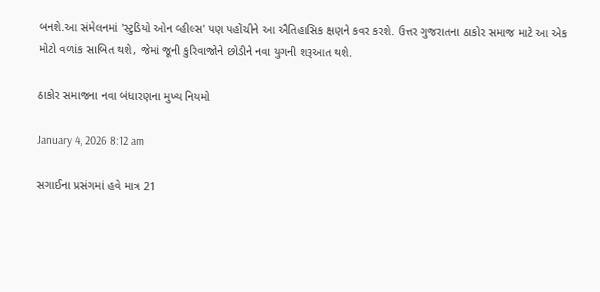બનશે.આ સંમેલનમાં 'સ્ટુડિયો ઓન વ્હીલ્સ' પણ પહોંચીને આ ઐતિહાસિક ક્ષણને કવર કરશે. ઉત્તર ગુજરાતના ઠાકોર સમાજ માટે આ એક મોટો વળાંક સાબિત થશે, જેમાં જૂની કુરિવાજોને છોડીને નવા યુગની શરૂઆત થશે.

ઠાકોર સમાજના નવા બંધારણના મુખ્ય નિયમો

January 4, 2026 8:12 am

સગાઈના પ્રસંગમાં હવે માત્ર 21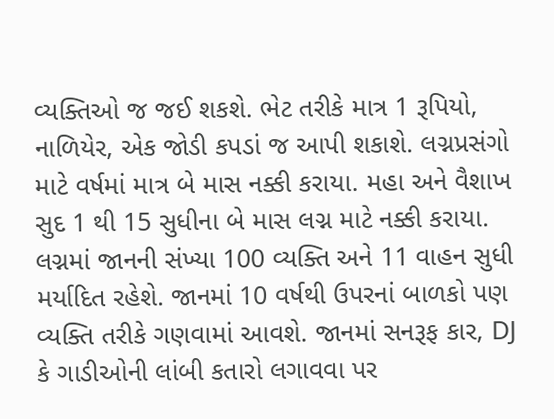વ્યક્તિઓ જ જઈ શકશે. ભેટ તરીકે માત્ર 1 રૂપિયો, નાળિયેર, એક જોડી કપડાં જ આપી શકાશે. લગ્નપ્રસંગો માટે વર્ષમાં માત્ર બે માસ નક્કી કરાયા. મહા અને વૈશાખ સુદ 1 થી 15 સુધીના બે માસ લગ્ન માટે નક્કી કરાયા. લગ્નમાં જાનની સંખ્યા 100 વ્યક્તિ અને 11 વાહન સુધી મર્યાદિત રહેશે. જાનમાં 10 વર્ષથી ઉપરનાં બાળકો પણ વ્યક્તિ તરીકે ગણવામાં આવશે. જાનમાં સનરૂફ કાર, DJ કે ગાડીઓની લાંબી કતારો લગાવવા પર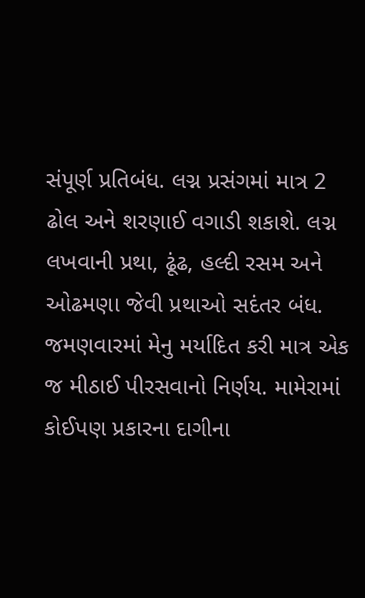સંપૂર્ણ પ્રતિબંધ. લગ્ન પ્રસંગમાં માત્ર 2 ઢોલ અને શરણાઈ વગાડી શકાશે. લગ્ન લખવાની પ્રથા, ઢૂંઢ, હલ્દી રસમ અને ઓઢમણા જેવી પ્રથાઓ સદંતર બંધ. જમણવારમાં મેનુ મર્યાદિત કરી માત્ર એક જ મીઠાઈ પીરસવાનો નિર્ણય. મામેરામાં કોઈપણ પ્રકારના દાગીના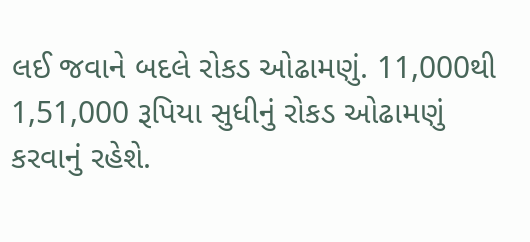લઈ જવાને બદલે રોકડ ઓઢામણું. 11,000થી 1,51,000 રૂપિયા સુધીનું રોકડ ઓઢામણું કરવાનું રહેશે.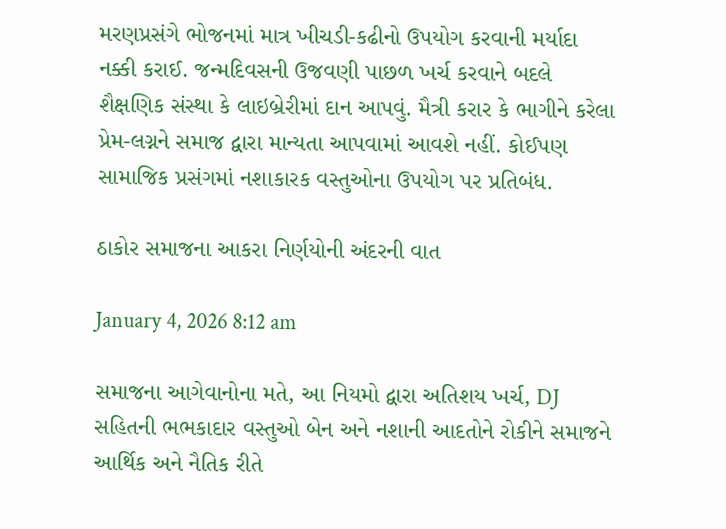મરણપ્રસંગે ભોજનમાં માત્ર ખીચડી-કઢીનો ઉપયોગ કરવાની મર્યાદા નક્કી કરાઈ. જન્મદિવસની ઉજવણી પાછળ ખર્ચ કરવાને બદલે શૈક્ષણિક સંસ્થા કે લાઇબ્રેરીમાં દાન આપવું. મૈત્રી કરાર કે ભાગીને કરેલા પ્રેમ-લગ્નને સમાજ દ્વારા માન્યતા આપવામાં આવશે નહીં. કોઈપણ સામાજિક પ્રસંગમાં નશાકારક વસ્તુઓના ઉપયોગ પર પ્રતિબંધ.

ઠાકોર સમાજના આકરા નિર્ણયોની અંદરની વાત

January 4, 2026 8:12 am

સમાજના આગેવાનોના મતે, આ નિયમો દ્વારા અતિશય ખર્ચ, DJ સહિતની ભભકાદાર વસ્તુઓ બેન અને નશાની આદતોને રોકીને સમાજને આર્થિક અને નૈતિક રીતે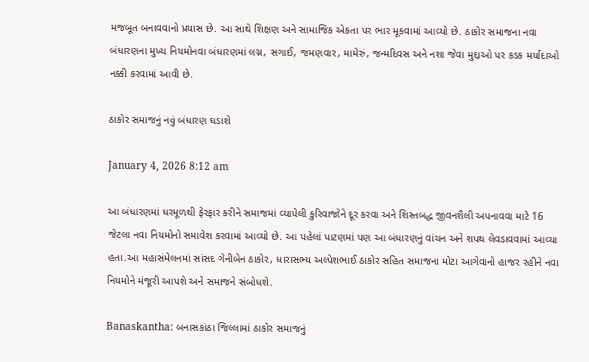મજબૂત બનાવવાનો પ્રયાસ છે. આ સાથે શિક્ષણ અને સામાજિક એકતા પર ભાર મૂકવામાં આવ્યો છે. ઠાકોર સમાજના નવા બંધારણના મુખ્ય નિયમોનવા બંધારણમાં લગ્ન, સગાઈ, જમણવાર, મામેરું, જન્મદિવસ અને નશા જેવા મુદ્દાઓ પર કડક મર્યાદાઓ નક્કી કરવામાં આવી છે.

ઠાકોર સમાજનું નવું બંધારણ ઘડાશે

January 4, 2026 8:12 am

આ બંધારણમાં ધરમૂળથી ફેરફાર કરીને સમાજમાં વ્યાપેલી કુરિવાજોને દૂર કરવા અને શિસ્તબદ્ધ જીવનશૈલી અપનાવવા માટે 16 જેટલા નવા નિયમોનો સમાવેશ કરવામાં આવ્યો છે. આ પહેલાં પાટણમાં પણ આ બંધારણનું વાંચન અને શપથ લેવડાવવામાં આવ્યા હતા.આ મહાસંમેલનમાં સાંસદ ગેનીબેન ઠાકોર, ધારાસભ્ય અલ્પેશભાઈ ઠાકોર સહિત સમાજના મોટા આગેવાનો હાજર રહીને નવા નિયમોને મંજૂરી આપશે અને સમાજને સંબોધશે.

Banaskantha: બનાસકાંઠા જિલ્લામાં ઠાકોર સમાજનું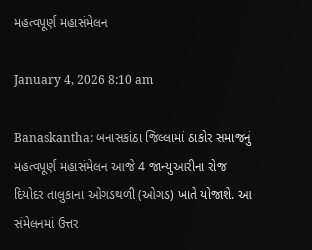મહત્વપૂર્ણ મહાસંમેલન

January 4, 2026 8:10 am

Banaskantha: બનાસકાંઠા જિલ્લામાં ઠાકોર સમાજનું મહત્વપૂર્ણ મહાસંમેલન આજે 4 જાન્યુઆરીના રોજ દિયોદર તાલુકાના ઓગડથળી (ઓગડ) ખાતે યોજાશે. આ સંમેલનમાં ઉત્તર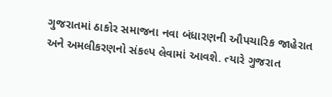ગુજરાતમાં ઠાકોર સમાજના નવા બંધારણની ઔપચારિક જાહેરાત અને અમલીકરણનો સંકલ્પ લેવામાં આવશે. ત્યારે ગુજરાત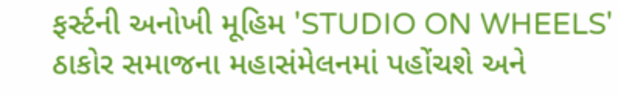ફર્સ્ટની અનોખી મૂહિમ 'STUDIO ON WHEELS' ઠાકોર સમાજના મહાસંમેલનમાં પહોંચશે અને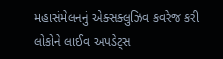મહાસંમેલનનું એક્સક્લુઝિવ કવરેજ કરી લોકોને લાઈવ અપડેટ્સ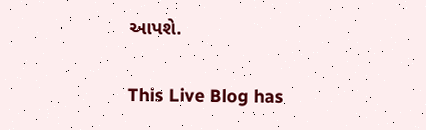આપશે.

This Live Blog has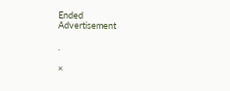Ended
Advertisement

.

×